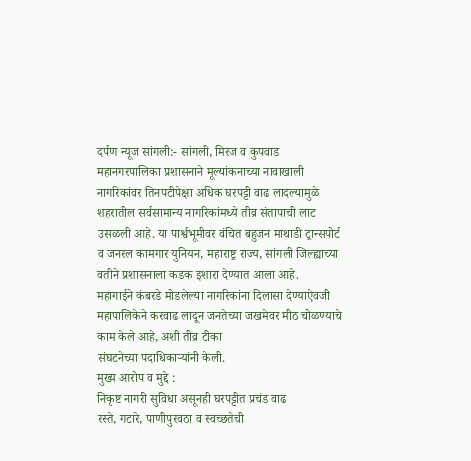दर्पण न्यूज सांगली:- सांगली, मिरज व कुपवाड महानगरपालिका प्रशासनाने मूल्यांकनाच्या नावाखाली नागरिकांवर तिनपटीपेक्षा अधिक घरपट्टी वाढ लादल्यामुळे शहरातील सर्वसामान्य नागरिकांमध्ये तीव्र संतापाची लाट उसळली आहे. या पार्श्वभूमीवर वंचित बहुजन माथाडी ट्रान्सपोर्ट व जनरल कामगार युनियन, महाराष्ट्र राज्य, सांगली जिल्ह्याच्या वतीने प्रशासनाला कडक इशारा देण्यात आला आहे.
महागाईने कंबरडे मोडलेल्या नागरिकांना दिलासा देण्याऐवजी महापालिकेने करवाढ लादून जनतेच्या जखमेवर मीठ चोळण्याचे काम केले आहे, अशी तीव्र टीका
संघटनेच्या पदाधिकाऱ्यांनी केली.
मुख्य आरोप व मुद्दे :
निकृष्ट नागरी सुविधा असूनही घरपट्टीत प्रचंड वाढ
रस्ते, गटारे, पाणीपुरवठा व स्वच्छतेची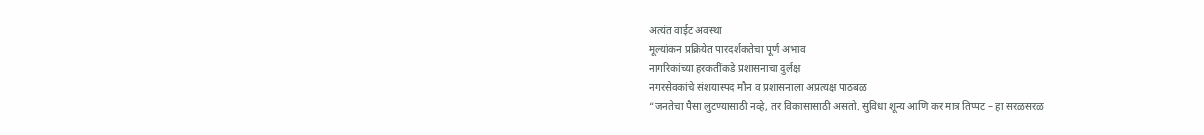अत्यंत वाईट अवस्था
मूल्यांकन प्रक्रियेत पारदर्शकतेचा पूर्ण अभाव
नागरिकांच्या हरकतींकडे प्रशासनाचा दुर्लक्ष
नगरसेवकांचे संशयास्पद मौन व प्रशासनाला अप्रत्यक्ष पाठबळ
“जनतेचा पैसा लुटण्यासाठी नव्हे, तर विकासासाठी असतो. सुविधा शून्य आणि कर मात्र तिप्पट – हा सरळसरळ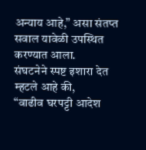अन्याय आहे,” असा संतप्त सवाल यावेळी उपस्थित करण्यात आला.
संघटनेने स्पष्ट इशारा देत म्हटले आहे की,
“वाढीव घरपट्टी आदेश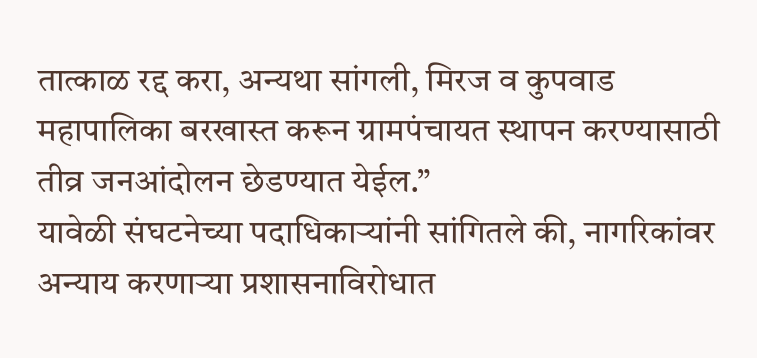तात्काळ रद्द करा, अन्यथा सांगली, मिरज व कुपवाड महापालिका बरखास्त करून ग्रामपंचायत स्थापन करण्यासाठी तीव्र जनआंदोलन छेडण्यात येईल.”
यावेळी संघटनेच्या पदाधिकाऱ्यांनी सांगितले की, नागरिकांवर अन्याय करणाऱ्या प्रशासनाविरोधात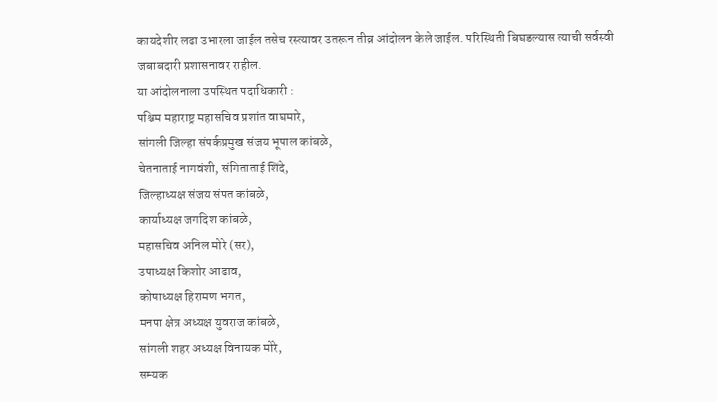कायदेशीर लढा उभारला जाईल तसेच रस्त्यावर उतरून तीव्र आंदोलन केले जाईल. परिस्थिती बिघडल्यास त्याची सर्वस्वी जबाबदारी प्रशासनावर राहील.
या आंदोलनाला उपस्थित पदाधिकारी :
पश्चिम महाराष्ट्र महासचिव प्रशांत वाघमारे,
सांगली जिल्हा संपर्कप्रमुख संजय भूपाल कांबळे,
चेतनाताई नागवंशी, संगिताताई शिंदे,
जिल्हाध्यक्ष संजय संपत कांबळे,
कार्याध्यक्ष जगदिश कांबळे,
महासचिव अनिल मोरे (सर),
उपाध्यक्ष किशोर आढाव,
कोषाध्यक्ष हिरामण भगत,
मनपा क्षेत्र अध्यक्ष युवराज कांबळे,
सांगली शहर अध्यक्ष विनायक मोरे,
सम्यक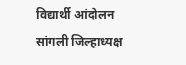विद्यार्थी आंदोलन सांगली जिल्हाध्यक्ष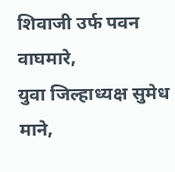शिवाजी उर्फ पवन वाघमारे,
युवा जिल्हाध्यक्ष सुमेध माने,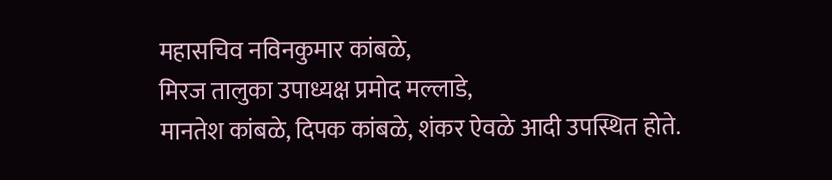महासचिव नविनकुमार कांबळे,
मिरज तालुका उपाध्यक्ष प्रमोद मल्लाडे,
मानतेश कांबळे, दिपक कांबळे, शंकर ऐवळे आदी उपस्थित होते.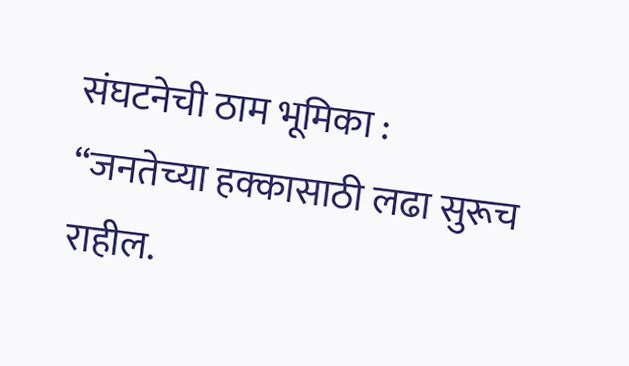संघटनेची ठाम भूमिका :
“जनतेच्या हक्कासाठी लढा सुरूच राहील.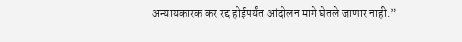अन्यायकारक कर रद्द होईपर्यंत आंदोलन मागे घेतले जाणार नाही.”